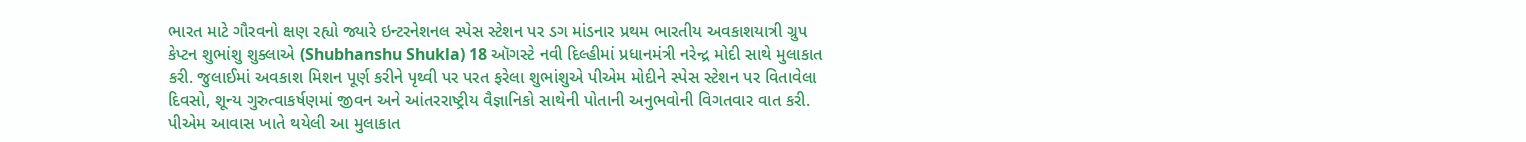ભારત માટે ગૌરવનો ક્ષણ રહ્યો જ્યારે ઇન્ટરનેશનલ સ્પેસ સ્ટેશન પર ડગ માંડનાર પ્રથમ ભારતીય અવકાશયાત્રી ગ્રુપ કેપ્ટન શુભાંશુ શુક્લાએ (Shubhanshu Shukla) 18 ઑગસ્ટે નવી દિલ્હીમાં પ્રધાનમંત્રી નરેન્દ્ર મોદી સાથે મુલાકાત કરી. જુલાઈમાં અવકાશ મિશન પૂર્ણ કરીને પૃથ્વી પર પરત ફરેલા શુભાંશુએ પીએમ મોદીને સ્પેસ સ્ટેશન પર વિતાવેલા દિવસો, શૂન્ય ગુરુત્વાકર્ષણમાં જીવન અને આંતરરાષ્ટ્રીય વૈજ્ઞાનિકો સાથેની પોતાની અનુભવોની વિગતવાર વાત કરી. પીએમ આવાસ ખાતે થયેલી આ મુલાકાત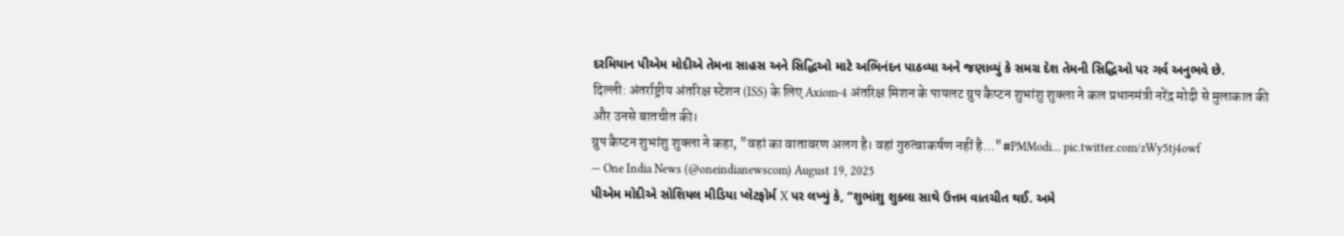દરમિયાન પીએમ મોદીએ તેમના સાહસ અને સિદ્ધિઓ માટે અભિનંદન પાઠવ્યા અને જણાવ્યું કે સમગ્ર દેશ તેમની સિદ્ધિઓ પર ગર્વ અનુભવે છે.
दिल्ली: अंतर्राष्ट्रीय अंतरिक्ष स्टेशन (ISS) के लिए Axiom-4 अंतरिक्ष मिशन के पायलट ग्रुप कैप्टन शुभांशु शुक्ला ने कल प्रधानमंत्री नरेंद्र मोदी से मुलाकात की और उनसे बातचीत की।
ग्रुप कैप्टन शुभांशु शुक्ला ने कहा, "वहां का वातावरण अलग है। वहां गुरुत्वाकर्षण नहीं है…"#PMModi… pic.twitter.com/zWy5tj4owf
— One India News (@oneindianewscom) August 19, 2025
પીએમ મોદીએ સોશિયલ મીડિયા પ્લેટફોર્મ X પર લખ્યું કે, “શુભાંશુ શુક્લા સાથે ઉત્તમ વાતચીત થઈ. અમે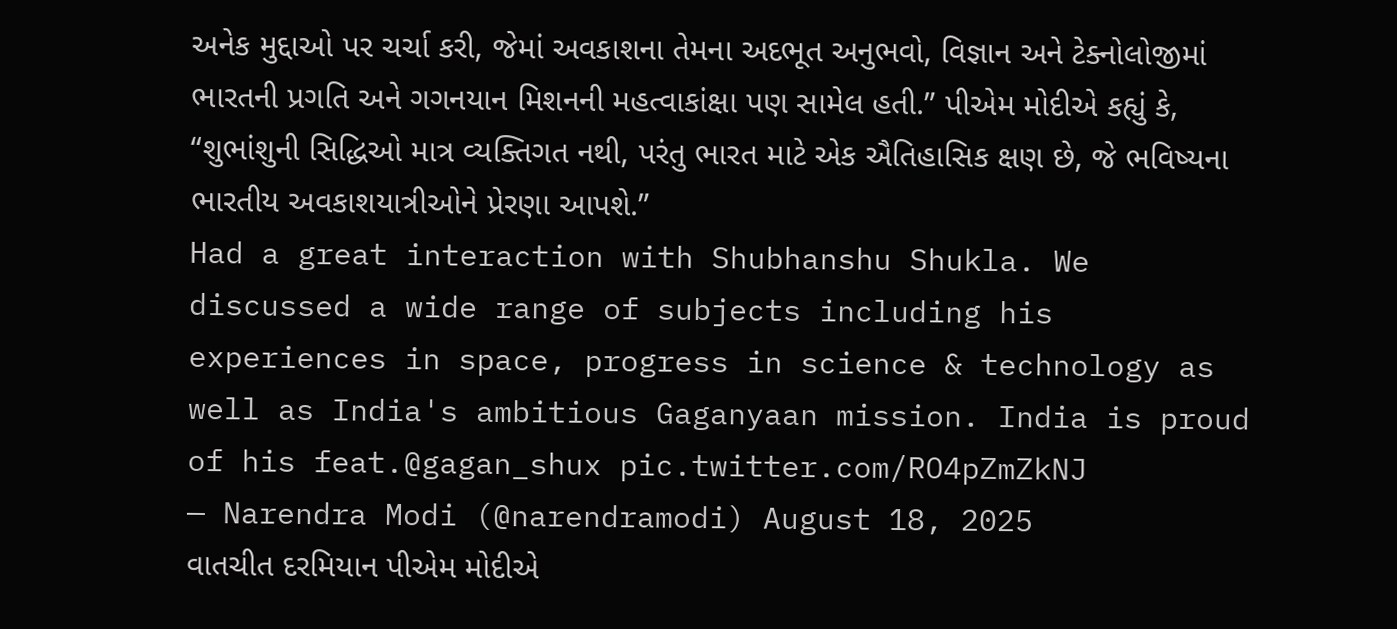અનેક મુદ્દાઓ પર ચર્ચા કરી, જેમાં અવકાશના તેમના અદભૂત અનુભવો, વિજ્ઞાન અને ટેક્નોલોજીમાં ભારતની પ્રગતિ અને ગગનયાન મિશનની મહત્વાકાંક્ષા પણ સામેલ હતી.” પીએમ મોદીએ કહ્યું કે, “શુભાંશુની સિદ્ધિઓ માત્ર વ્યક્તિગત નથી, પરંતુ ભારત માટે એક ઐતિહાસિક ક્ષણ છે, જે ભવિષ્યના ભારતીય અવકાશયાત્રીઓને પ્રેરણા આપશે.”
Had a great interaction with Shubhanshu Shukla. We discussed a wide range of subjects including his experiences in space, progress in science & technology as well as India's ambitious Gaganyaan mission. India is proud of his feat.@gagan_shux pic.twitter.com/RO4pZmZkNJ
— Narendra Modi (@narendramodi) August 18, 2025
વાતચીત દરમિયાન પીએમ મોદીએ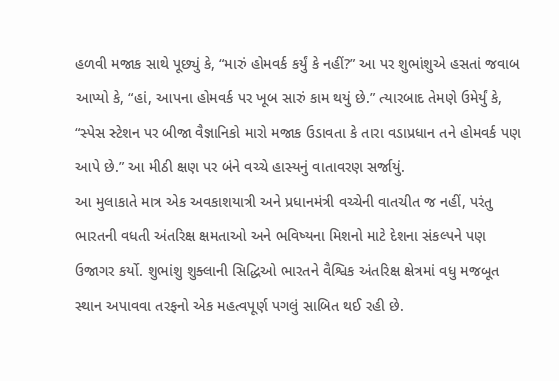હળવી મજાક સાથે પૂછ્યું કે, “મારું હોમવર્ક કર્યું કે નહીં?” આ પર શુભાંશુએ હસતાં જવાબ આપ્યો કે, “હાં, આપના હોમવર્ક પર ખૂબ સારું કામ થયું છે.” ત્યારબાદ તેમણે ઉમેર્યું કે, “સ્પેસ સ્ટેશન પર બીજા વૈજ્ઞાનિકો મારો મજાક ઉડાવતા કે તારા વડાપ્રધાન તને હોમવર્ક પણ આપે છે.” આ મીઠી ક્ષણ પર બંને વચ્ચે હાસ્યનું વાતાવરણ સર્જાયું.
આ મુલાકાતે માત્ર એક અવકાશયાત્રી અને પ્રધાનમંત્રી વચ્ચેની વાતચીત જ નહીં, પરંતુ ભારતની વધતી અંતરિક્ષ ક્ષમતાઓ અને ભવિષ્યના મિશનો માટે દેશના સંકલ્પને પણ ઉજાગર કર્યો. શુભાંશુ શુક્લાની સિદ્ધિઓ ભારતને વૈશ્વિક અંતરિક્ષ ક્ષેત્રમાં વધુ મજબૂત સ્થાન અપાવવા તરફનો એક મહત્વપૂર્ણ પગલું સાબિત થઈ રહી છે.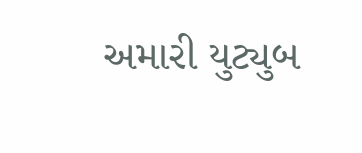અમારી યુટ્યુબ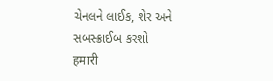ચેનલને લાઈક, શેર અને સબસ્ક્રાઈબ કરશો
हमारी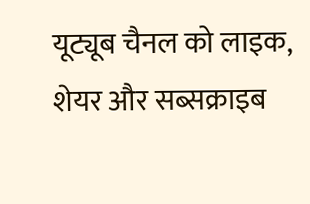यूट्यूब चैनल को लाइक, शेयर और सब्सक्राइब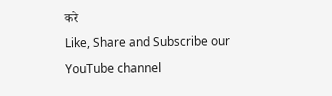करे
Like, Share and Subscribe our YouTube channel